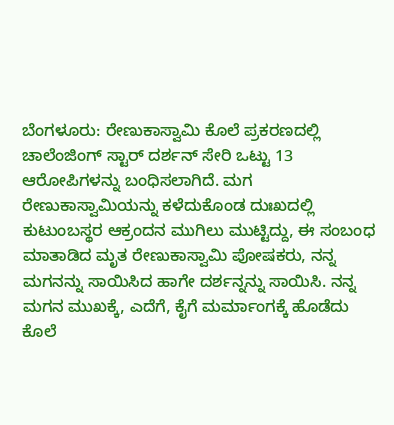ಬೆಂಗಳೂರು: ರೇಣುಕಾಸ್ವಾಮಿ ಕೊಲೆ ಪ್ರಕರಣದಲ್ಲಿ ಚಾಲೆಂಜಿಂಗ್ ಸ್ಟಾರ್ ದರ್ಶನ್ ಸೇರಿ ಒಟ್ಟು 13 ಆರೋಪಿಗಳನ್ನು ಬಂಧಿಸಲಾಗಿದೆ. ಮಗ ರೇಣುಕಾಸ್ವಾಮಿಯನ್ನು ಕಳೆದುಕೊಂಡ ದುಃಖದಲ್ಲಿ ಕುಟುಂಬಸ್ಥರ ಆಕ್ರಂದನ ಮುಗಿಲು ಮುಟ್ಟಿದ್ದು, ಈ ಸಂಬಂಧ ಮಾತಾಡಿದ ಮೃತ ರೇಣುಕಾಸ್ವಾಮಿ ಪೋಷಕರು, ನನ್ನ ಮಗನನ್ನು ಸಾಯಿಸಿದ ಹಾಗೇ ದರ್ಶನ್ನನ್ನು ಸಾಯಿಸಿ. ನನ್ನ ಮಗನ ಮುಖಕ್ಕೆ, ಎದೆಗೆ, ಕೈಗೆ ಮರ್ಮಾಂಗಕ್ಕೆ ಹೊಡೆದು ಕೊಲೆ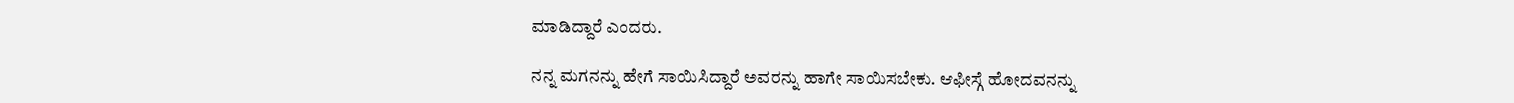ಮಾಡಿದ್ದಾರೆ ಎಂದರು.

ನನ್ನ ಮಗನನ್ನು ಹೇಗೆ ಸಾಯಿಸಿದ್ದಾರೆ ಅವರನ್ನು ಹಾಗೇ ಸಾಯಿಸಬೇಕು. ಆಫೀಸ್ಗೆ ಹೋದವನನ್ನು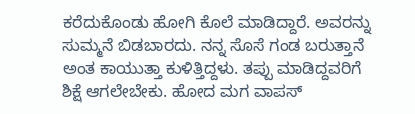ಕರೆದುಕೊಂಡು ಹೋಗಿ ಕೊಲೆ ಮಾಡಿದ್ದಾರೆ. ಅವರನ್ನು ಸುಮ್ಮನೆ ಬಿಡಬಾರದು. ನನ್ನ ಸೊಸೆ ಗಂಡ ಬರುತ್ತಾನೆ ಅಂತ ಕಾಯುತ್ತಾ ಕುಳಿತ್ತಿದ್ದಳು. ತಪ್ಪು ಮಾಡಿದ್ದವರಿಗೆ ಶಿಕ್ಷೆ ಆಗಲೇಬೇಕು. ಹೋದ ಮಗ ವಾಪಸ್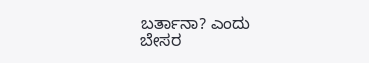ಬರ್ತಾನಾ? ಎಂದು ಬೇಸರ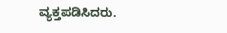ವ್ಯಕ್ತಪಡಿಸಿದರು.